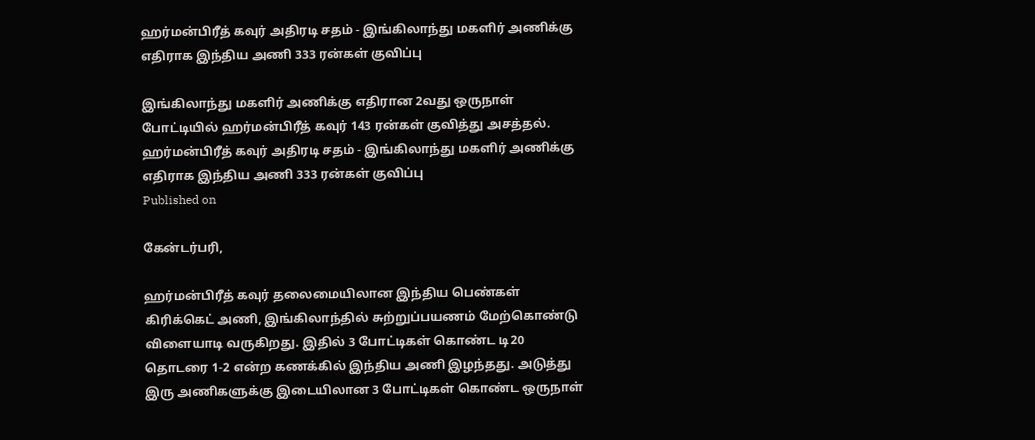ஹர்மன்பிரீத் கவுர் அதிரடி சதம் - இங்கிலாந்து மகளிர் அணிக்கு எதிராக இந்திய அணி 333 ரன்கள் குவிப்பு

இங்கிலாந்து மகளிர் அணிக்கு எதிரான 2வது ஒருநாள் போட்டியில் ஹர்மன்பிரீத் கவுர் 143 ரன்கள் குவித்து அசத்தல்.
ஹர்மன்பிரீத் கவுர் அதிரடி சதம் - இங்கிலாந்து மகளிர் அணிக்கு எதிராக இந்திய அணி 333 ரன்கள் குவிப்பு
Published on

கேன்டர்பரி,

ஹர்மன்பிரீத் கவுர் தலைமையிலான இந்திய பெண்கள் கிரிக்கெட் அணி, இங்கிலாந்தில் சுற்றுப்பயணம் மேற்கொண்டு விளையாடி வருகிறது. இதில் 3 போட்டிகள் கொண்ட டி20 தொடரை 1-2 என்ற கணக்கில் இந்திய அணி இழந்தது. அடுத்து இரு அணிகளுக்கு இடையிலான 3 போட்டிகள் கொண்ட ஒருநாள்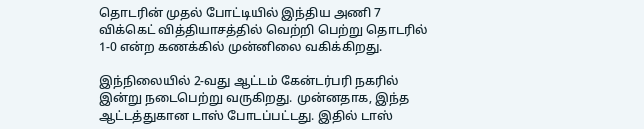தொடரின் முதல் போட்டியில் இந்திய அணி 7 விக்கெட் வித்தியாசத்தில் வெற்றி பெற்று தொடரில் 1-0 என்ற கணக்கில் முன்னிலை வகிக்கிறது.

இந்நிலையில் 2-வது ஆட்டம் கேன்டர்பரி நகரில் இன்று நடைபெற்று வருகிறது. முன்னதாக, இந்த ஆட்டத்துகான டாஸ் போடப்பட்டது. இதில் டாஸ்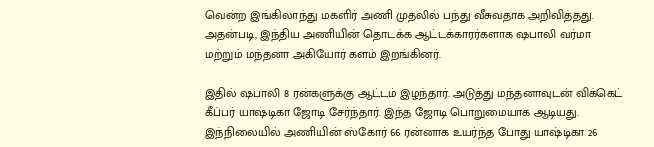வென்ற இங்கிலாந்து மகளிர் அணி முதலில் பந்து வீசுவதாக அறிவித்தது. அதன்படி, இந்திய அணியின் தொடக்க ஆட்டக்காரர்களாக ஷபாலி வர்மா மற்றும் மந்தனா அகியோர் களம் இறங்கினர்.

இதில் ஷபாலி 8 ரன்களுக்கு ஆட்டம் இழந்தார். அடுத்து மந்தனாவுடன் விக்கெட் கீப்பர் யாஷ்டிகா ஜோடி சேர்ந்தார். இந்த ஜோடி பொறுமையாக ஆடியது. இந்நிலையில் அணியின் ஸ்கோர் 66 ரன்னாக உயர்ந்த போது யாஷ்டிகா 26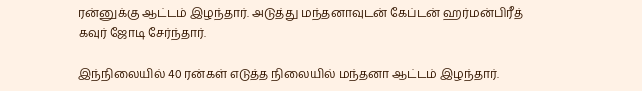ரன்னுக்கு ஆட்டம் இழந்தார். அடுத்து மந்தனாவுடன் கேப்டன் ஹர்மன்பிரீத் கவுர் ஜோடி சேர்ந்தார்.

இந்நிலையில் 40 ரன்கள் எடுத்த நிலையில் மந்தனா ஆட்டம் இழந்தார்.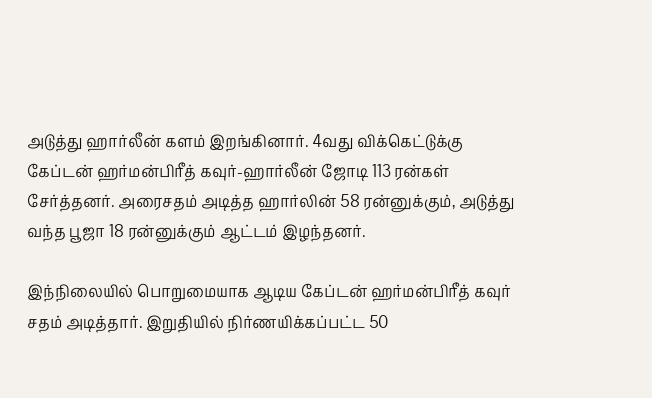அடுத்து ஹார்லீன் களம் இறங்கினார். 4வது விக்கெட்டுக்கு கேப்டன் ஹர்மன்பிரீத் கவுர்-ஹார்லீன் ஜோடி 113 ரன்கள் சேர்த்தனர். அரைசதம் அடித்த ஹார்லின் 58 ரன்னுக்கும், அடுத்து வந்த பூஜா 18 ரன்னுக்கும் ஆட்டம் இழந்தனர்.

இந்நிலையில் பொறுமையாக ஆடிய கேப்டன் ஹர்மன்பிரீத் கவுர் சதம் அடித்தார். இறுதியில் நிர்ணயிக்கப்பட்ட 50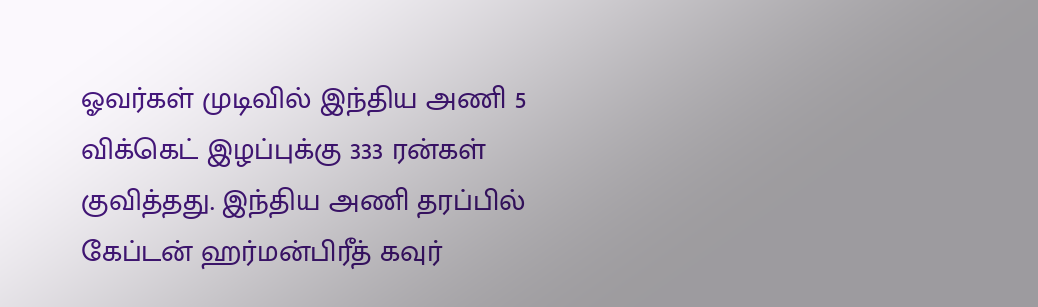ஓவர்கள் முடிவில் இந்திய அணி 5 விக்கெட் இழப்புக்கு 333 ரன்கள் குவித்தது. இந்திய அணி தரப்பில் கேப்டன் ஹர்மன்பிரீத் கவுர்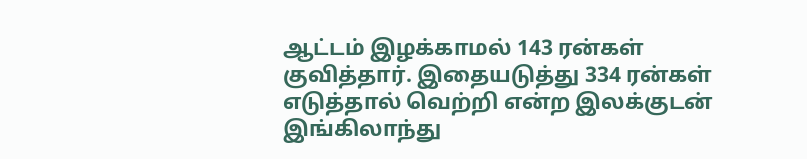ஆட்டம் இழக்காமல் 143 ரன்கள் குவித்தார். இதையடுத்து 334 ரன்கள் எடுத்தால் வெற்றி என்ற இலக்குடன் இங்கிலாந்து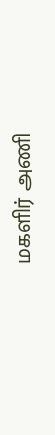மகளிர் அணி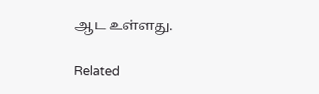ஆட உள்ளது.

Related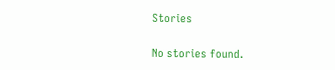Stories

No stories found.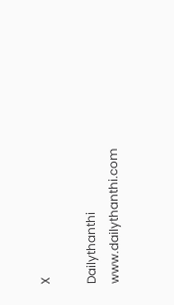X

Dailythanthi
www.dailythanthi.com